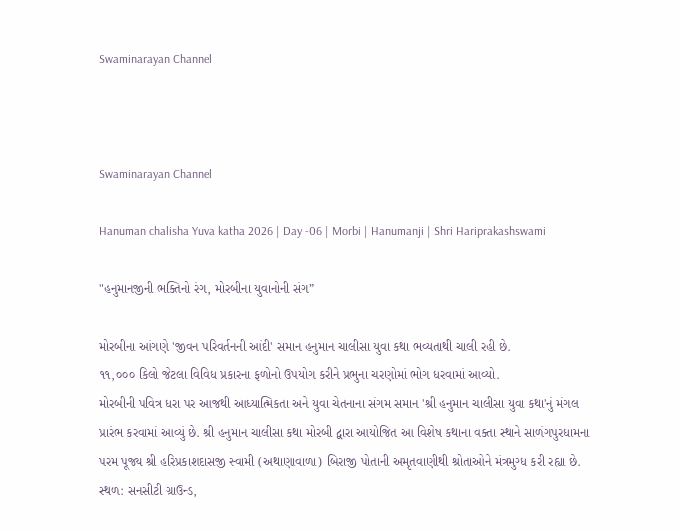Swaminarayan Channel



Swaminarayan Channel

Hanuman chalisha Yuva katha 2026 | Day -06 | Morbi | Hanumanji | Shri Hariprakashswami

"હનુમાનજીની ભક્તિનો રંગ, મોરબીના યુવાનોની સંગ”

મોરબીના આંગણે 'જીવન પરિવર્તનની આંદી' સમાન હનુમાન ચાલીસા યુવા કથા ભવ્યતાથી ચાલી રહી છે.
૧૧,૦૦૦ કિલો જેટલા વિવિધ પ્રકારના ફળોનો ઉપયોગ કરીને પ્રભુના ચરણોમાં ભોગ ધરવામાં આવ્યો.
મોરબીની પવિત્ર ધરા પર આજથી આધ્યાત્મિકતા અને યુવા ચેતનાના સંગમ સમાન 'શ્રી હનુમાન ચાલીસા યુવા કથા'નું મંગલ પ્રારંભ કરવામાં આવ્યું છે. શ્રી હનુમાન ચાલીસા કથા મોરબી દ્વારા આયોજિત આ વિશેષ કથાના વક્તા સ્થાને સાળંગપુરધામના પરમ પૂજ્ય શ્રી હરિપ્રકાશદાસજી સ્વામી (અથાણાવાળા) બિરાજી પોતાની અમૃતવાણીથી શ્રોતાઓને મંત્રમુગ્ધ કરી રહ્યા છે.
સ્થળ: સનસીટી ગ્રાઉન્ડ,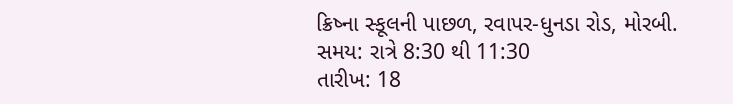ક્રિષ્ના સ્કૂલની પાછળ, રવાપર-ધુનડા રોડ, મોરબી.
સમય: રાત્રે 8:30 થી 11:30
તારીખ: 18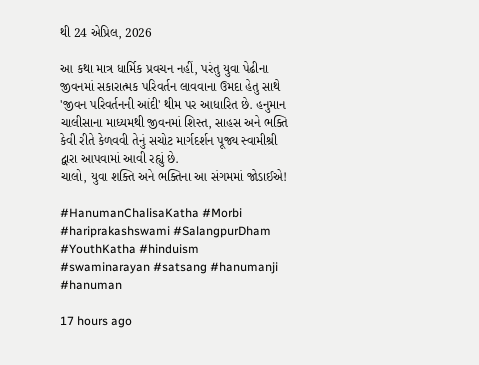થી 24 એપ્રિલ, 2026

આ કથા માત્ર ધાર્મિક પ્રવચન નહીં, પરંતુ યુવા પેઢીના જીવનમાં સકારાત્મક પરિવર્તન લાવવાના ઉમદા હેતુ સાથે 'જીવન પરિવર્તનની આંદી' થીમ પર આધારિત છે. હનુમાન ચાલીસાના માધ્યમથી જીવનમાં શિસ્ત, સાહસ અને ભક્તિ કેવી રીતે કેળવવી તેનું સચોટ માર્ગદર્શન પૂજ્ય સ્વામીશ્રી દ્વારા આપવામાં આવી રહ્યું છે.
ચાલો, યુવા શક્તિ અને ભક્તિના આ સંગમમાં જોડાઈએ!

#HanumanChalisaKatha #Morbi #hariprakashswami #SalangpurDham #YouthKatha #hinduism #swaminarayan #satsang #hanumanji #hanuman

17 hours ago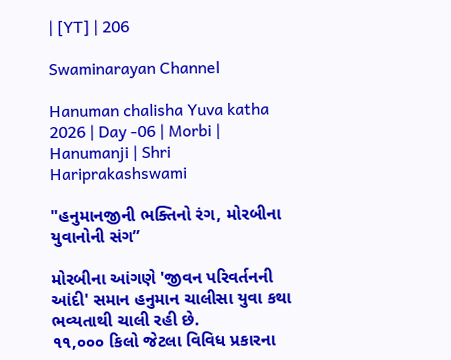| [YT] | 206

Swaminarayan Channel

Hanuman chalisha Yuva katha 2026 | Day -06 | Morbi | Hanumanji | Shri Hariprakashswami

"હનુમાનજીની ભક્તિનો રંગ, મોરબીના યુવાનોની સંગ”

મોરબીના આંગણે 'જીવન પરિવર્તનની આંદી' સમાન હનુમાન ચાલીસા યુવા કથા ભવ્યતાથી ચાલી રહી છે.
૧૧,૦૦૦ કિલો જેટલા વિવિધ પ્રકારના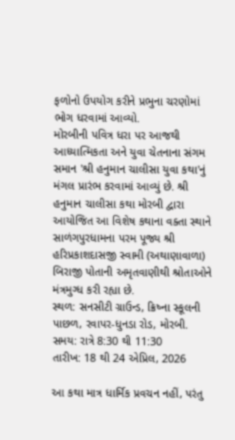ફળોનો ઉપયોગ કરીને પ્રભુના ચરણોમાં ભોગ ધરવામાં આવ્યો.
મોરબીની પવિત્ર ધરા પર આજથી આધ્યાત્મિકતા અને યુવા ચેતનાના સંગમ સમાન 'શ્રી હનુમાન ચાલીસા યુવા કથા'નું મંગલ પ્રારંભ કરવામાં આવ્યું છે. શ્રી હનુમાન ચાલીસા કથા મોરબી દ્વારા આયોજિત આ વિશેષ કથાના વક્તા સ્થાને સાળંગપુરધામના પરમ પૂજ્ય શ્રી હરિપ્રકાશદાસજી સ્વામી (અથાણાવાળા) બિરાજી પોતાની અમૃતવાણીથી શ્રોતાઓને મંત્રમુગ્ધ કરી રહ્યા છે.
સ્થળ: સનસીટી ગ્રાઉન્ડ, ક્રિષ્ના સ્કૂલની પાછળ, રવાપર-ધુનડા રોડ, મોરબી.
સમય: રાત્રે 8:30 થી 11:30
તારીખ: 18 થી 24 એપ્રિલ, 2026

આ કથા માત્ર ધાર્મિક પ્રવચન નહીં, પરંતુ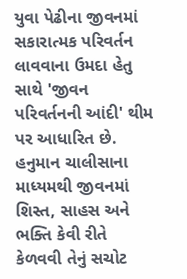યુવા પેઢીના જીવનમાં સકારાત્મક પરિવર્તન લાવવાના ઉમદા હેતુ સાથે 'જીવન પરિવર્તનની આંદી' થીમ પર આધારિત છે. હનુમાન ચાલીસાના માધ્યમથી જીવનમાં શિસ્ત, સાહસ અને ભક્તિ કેવી રીતે કેળવવી તેનું સચોટ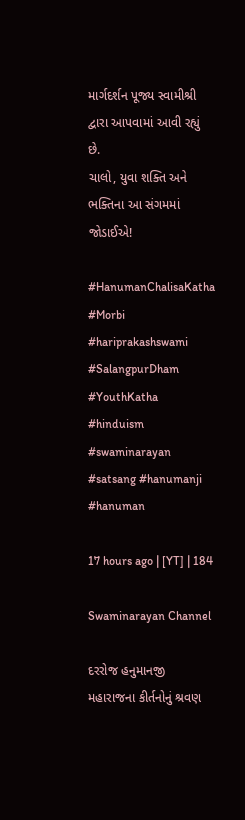માર્ગદર્શન પૂજ્ય સ્વામીશ્રી દ્વારા આપવામાં આવી રહ્યું છે.
ચાલો, યુવા શક્તિ અને ભક્તિના આ સંગમમાં જોડાઈએ!

#HanumanChalisaKatha #Morbi #hariprakashswami #SalangpurDham #YouthKatha #hinduism #swaminarayan #satsang #hanumanji #hanuman

17 hours ago | [YT] | 184

Swaminarayan Channel

દરરોજ હનુમાનજી મહારાજના કીર્તનોનું શ્રવણ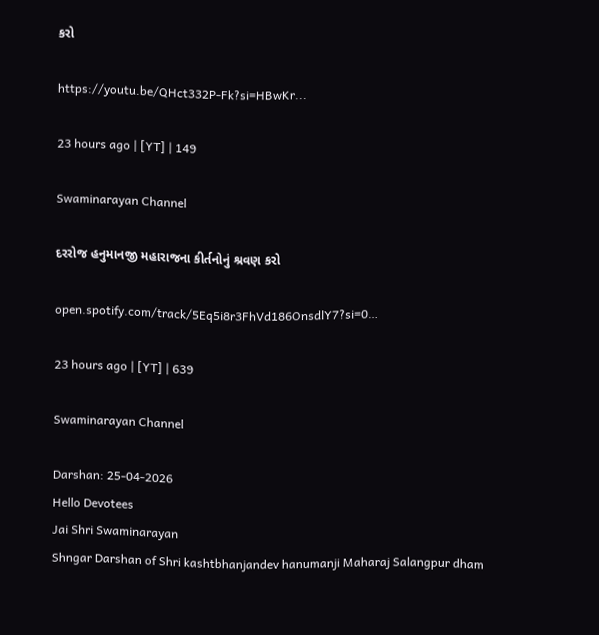કરો

https://youtu.be/QHct332P-Fk?si=HBwKr...

23 hours ago | [YT] | 149

Swaminarayan Channel

દરરોજ હનુમાનજી મહારાજના કીર્તનોનું શ્રવણ કરો

open.spotify.com/track/5Eq5i8r3FhVd186OnsdlY7?si=0…

23 hours ago | [YT] | 639

Swaminarayan Channel

Darshan: 25-04-2026
Hello Devotees
Jai Shri Swaminarayan
Shngar Darshan of Shri kashtbhanjandev hanumanji Maharaj Salangpur dham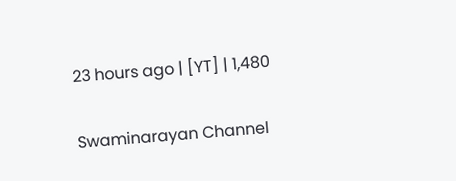23 hours ago | [YT] | 1,480

Swaminarayan Channel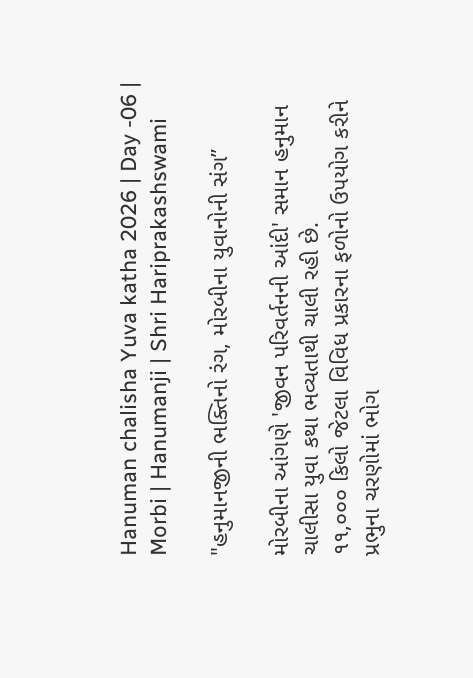Hanuman chalisha Yuva katha 2026 | Day -06 | Morbi | Hanumanji | Shri Hariprakashswami

"હનુમાનજીની ભક્તિનો રંગ, મોરબીના યુવાનોની સંગ”

મોરબીના આંગણે 'જીવન પરિવર્તનની આંદી' સમાન હનુમાન ચાલીસા યુવા કથા ભવ્યતાથી ચાલી રહી છે.
૧૧,૦૦૦ કિલો જેટલા વિવિધ પ્રકારના ફળોનો ઉપયોગ કરીને પ્રભુના ચરણોમાં ભોગ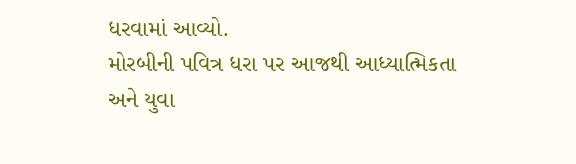ધરવામાં આવ્યો.
મોરબીની પવિત્ર ધરા પર આજથી આધ્યાત્મિકતા અને યુવા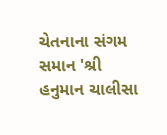ચેતનાના સંગમ સમાન 'શ્રી હનુમાન ચાલીસા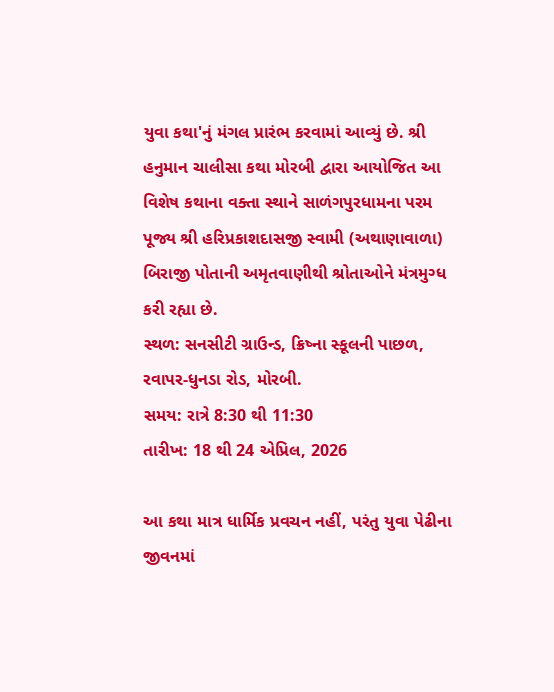યુવા કથા'નું મંગલ પ્રારંભ કરવામાં આવ્યું છે. શ્રી હનુમાન ચાલીસા કથા મોરબી દ્વારા આયોજિત આ વિશેષ કથાના વક્તા સ્થાને સાળંગપુરધામના પરમ પૂજ્ય શ્રી હરિપ્રકાશદાસજી સ્વામી (અથાણાવાળા) બિરાજી પોતાની અમૃતવાણીથી શ્રોતાઓને મંત્રમુગ્ધ કરી રહ્યા છે.
સ્થળ: સનસીટી ગ્રાઉન્ડ, ક્રિષ્ના સ્કૂલની પાછળ, રવાપર-ધુનડા રોડ, મોરબી.
સમય: રાત્રે 8:30 થી 11:30
તારીખ: 18 થી 24 એપ્રિલ, 2026

આ કથા માત્ર ધાર્મિક પ્રવચન નહીં, પરંતુ યુવા પેઢીના જીવનમાં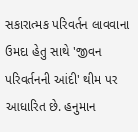સકારાત્મક પરિવર્તન લાવવાના ઉમદા હેતુ સાથે 'જીવન પરિવર્તનની આંદી' થીમ પર આધારિત છે. હનુમાન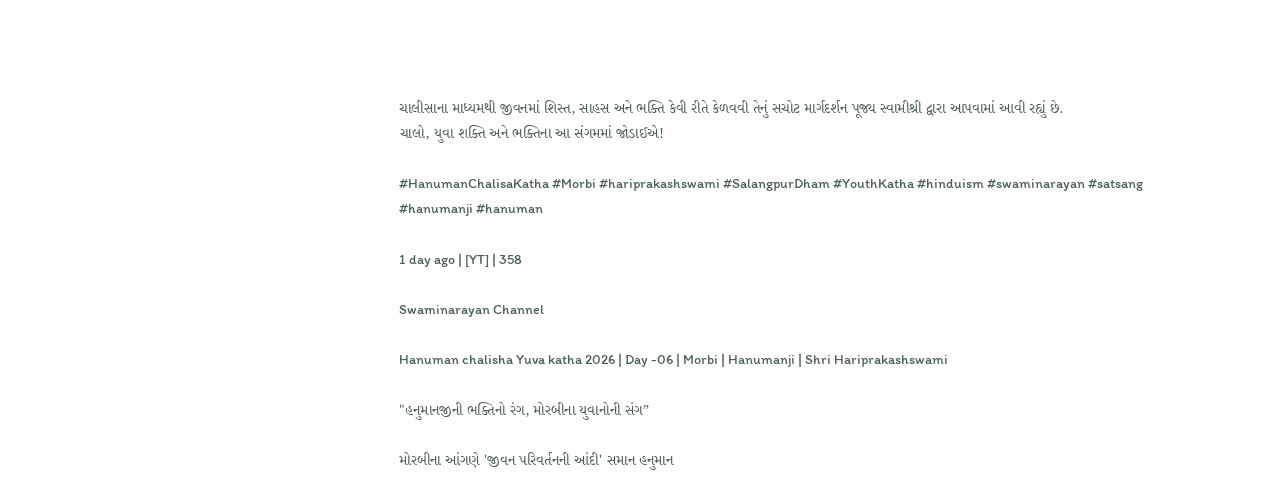ચાલીસાના માધ્યમથી જીવનમાં શિસ્ત, સાહસ અને ભક્તિ કેવી રીતે કેળવવી તેનું સચોટ માર્ગદર્શન પૂજ્ય સ્વામીશ્રી દ્વારા આપવામાં આવી રહ્યું છે.
ચાલો, યુવા શક્તિ અને ભક્તિના આ સંગમમાં જોડાઈએ!

#HanumanChalisaKatha #Morbi #hariprakashswami #SalangpurDham #YouthKatha #hinduism #swaminarayan #satsang #hanumanji #hanuman

1 day ago | [YT] | 358

Swaminarayan Channel

Hanuman chalisha Yuva katha 2026 | Day -06 | Morbi | Hanumanji | Shri Hariprakashswami

"હનુમાનજીની ભક્તિનો રંગ, મોરબીના યુવાનોની સંગ”

મોરબીના આંગણે 'જીવન પરિવર્તનની આંદી' સમાન હનુમાન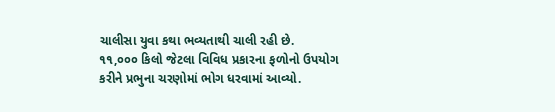ચાલીસા યુવા કથા ભવ્યતાથી ચાલી રહી છે.
૧૧,૦૦૦ કિલો જેટલા વિવિધ પ્રકારના ફળોનો ઉપયોગ કરીને પ્રભુના ચરણોમાં ભોગ ધરવામાં આવ્યો.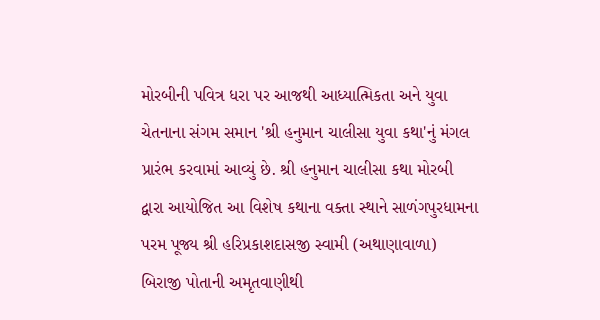મોરબીની પવિત્ર ધરા પર આજથી આધ્યાત્મિકતા અને યુવા ચેતનાના સંગમ સમાન 'શ્રી હનુમાન ચાલીસા યુવા કથા'નું મંગલ પ્રારંભ કરવામાં આવ્યું છે. શ્રી હનુમાન ચાલીસા કથા મોરબી દ્વારા આયોજિત આ વિશેષ કથાના વક્તા સ્થાને સાળંગપુરધામના પરમ પૂજ્ય શ્રી હરિપ્રકાશદાસજી સ્વામી (અથાણાવાળા) બિરાજી પોતાની અમૃતવાણીથી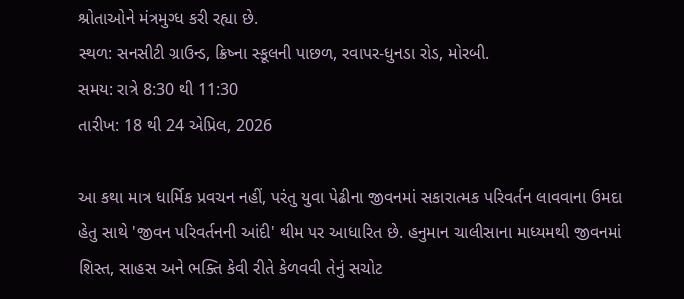શ્રોતાઓને મંત્રમુગ્ધ કરી રહ્યા છે.
સ્થળ: સનસીટી ગ્રાઉન્ડ, ક્રિષ્ના સ્કૂલની પાછળ, રવાપર-ધુનડા રોડ, મોરબી.
સમય: રાત્રે 8:30 થી 11:30
તારીખ: 18 થી 24 એપ્રિલ, 2026

આ કથા માત્ર ધાર્મિક પ્રવચન નહીં, પરંતુ યુવા પેઢીના જીવનમાં સકારાત્મક પરિવર્તન લાવવાના ઉમદા હેતુ સાથે 'જીવન પરિવર્તનની આંદી' થીમ પર આધારિત છે. હનુમાન ચાલીસાના માધ્યમથી જીવનમાં શિસ્ત, સાહસ અને ભક્તિ કેવી રીતે કેળવવી તેનું સચોટ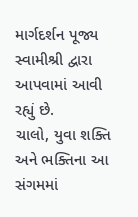માર્ગદર્શન પૂજ્ય સ્વામીશ્રી દ્વારા આપવામાં આવી રહ્યું છે.
ચાલો, યુવા શક્તિ અને ભક્તિના આ સંગમમાં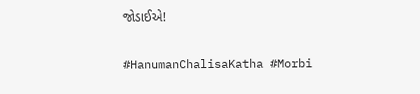જોડાઈએ!

#HanumanChalisaKatha #Morbi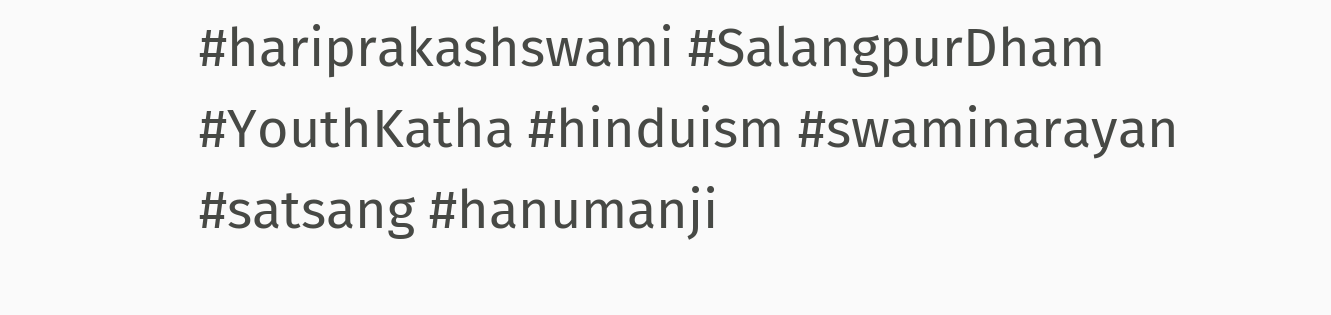#hariprakashswami #SalangpurDham #YouthKatha #hinduism #swaminarayan #satsang #hanumanji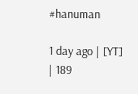#hanuman

1 day ago | [YT] | 189